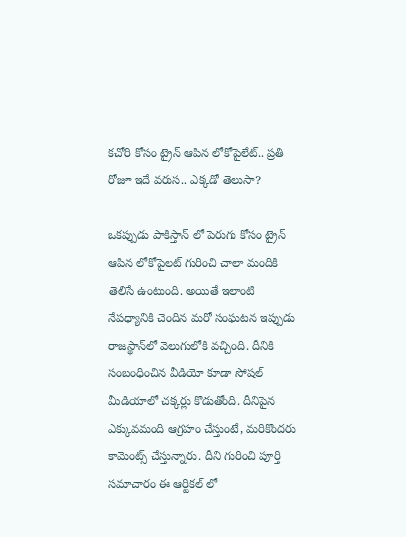కచోరి కోసం ట్రైన్ ఆపిన లోకోపైలేట్.. ప్రతి రోజూ ఇదే వరుస.. ఎక్కడో తెలుసా?

ఒకప్పుడు పాకిస్తాన్ లో పెరుగు కోసం ట్రైన్ ఆపిన లోకోపైలట్ గురించి చాలా మందికి తెలిసే ఉంటుంది. అయితే ఇలాంటి నేపధ్యానికి చెందిన మరో సంఘటన ఇప్పుడు రాజస్థాన్‌లో వెలుగులోకి వచ్చింది. దీనికి సంబంధించిన వీడియో కూడా సోషల్ మీడియాలో చక్కర్లు కొడుతోంది. దీనిపైన ఎక్కువమంది ఆగ్రహం చేస్తుంటే, మరికొందరు కామెంట్స్ చేస్తున్నారు. దీని గురించి పూర్తి సమాచారం ఈ ఆర్టికల్ లో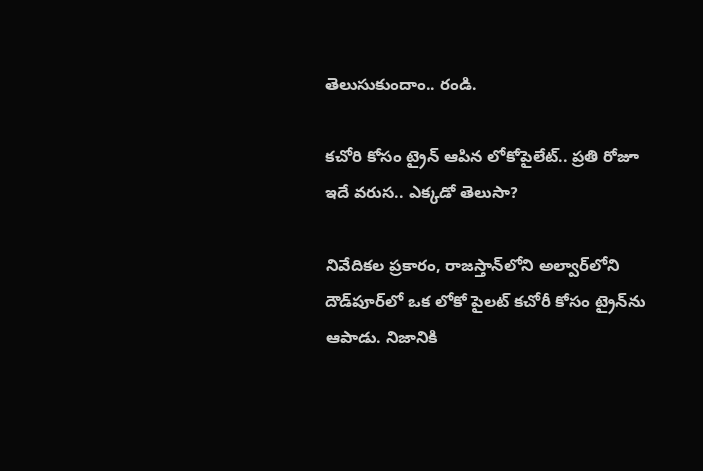తెలుసుకుందాం.. రండి.

కచోరి కోసం ట్రైన్ ఆపిన లోకోపైలేట్.. ప్రతి రోజూ ఇదే వరుస.. ఎక్కడో తెలుసా?

నివేదికల ప్రకారం, రాజస్తాన్‌లోని అల్వార్‌లోని దౌడ్‌పూర్‌లో ఒక లోకో పైలట్ కచోరీ కోసం ట్రైన్‌ను ఆపాడు. నిజానికి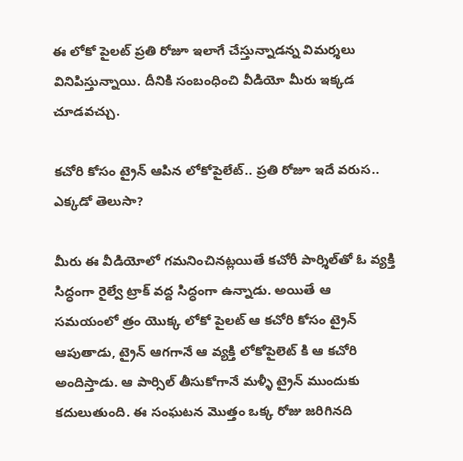ఈ లోకో పైలట్ ప్రతి రోజూ ఇలాగే చేస్తున్నాడన్న విమర్శలు వినిపిస్తున్నాయి. దీనికి సంబంధించి వీడియో మీరు ఇక్కడ చూడవచ్చు.

కచోరి కోసం ట్రైన్ ఆపిన లోకోపైలేట్.. ప్రతి రోజూ ఇదే వరుస.. ఎక్కడో తెలుసా?

మీరు ఈ వీడియోలో గమనించినట్లయితే కచోరీ పార్శిల్‌తో ఓ వ్యక్తి సిద్ధంగా రైల్వే ట్రాక్ వద్ద సిద్ధంగా ఉన్నాడు. అయితే ఆ సమయంలో త్రం యొక్క లోకో పైలట్ ఆ కచోరి కోసం ట్రైన్ ఆపుతాడు, ట్రైన్ ఆగగానే ఆ వ్యక్తి లోకోపైలెట్ కి ఆ కచోరి అందిస్తాడు. ఆ పార్సిల్ తీసుకోగానే మళ్ళీ ట్రైన్ ముందుకు కదులుతుంది. ఈ సంఘటన మొత్తం ఒక్క రోజు జరిగినది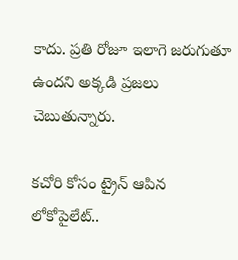కాదు. ప్రతి రోజూ ఇలాగె జరుగుతూ ఉందని అక్కడి ప్రజలు చెబుతున్నారు.

కచోరి కోసం ట్రైన్ ఆపిన లోకోపైలేట్..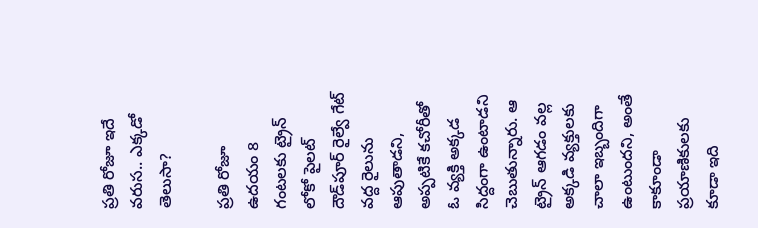ప్రతి రోజూ ఇదే వరుస.. ఎక్కడో తెలుసా?

ప్రతి రోజూ ఉదయం 8 గంటలకు ట్రైన్ లోకో పైలట్ దౌడ్‌పూర్ రైల్వే గేట్ వద్ద రైలును ఆపుతాడని, అప్పటికే కచోరీతో ఓ వ్యక్తి అక్కడ సిద్దంగా ఉంటాడని చెబుతున్నారు. ఆ ట్రైన్ ఆగడం వల్ల అక్కడి వ్యక్తులకు చాలా ఇబ్బందిగా ఉంటుందని, అంతే కాకూండా ప్రయాణికులకు కూడా ఇది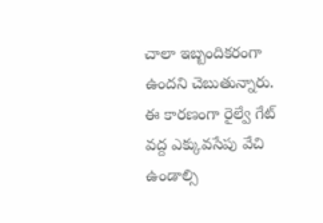చాలా ఇబ్బందికరంగా ఉందని చెబుతున్నారు. ఈ కారణంగా రైల్వే గేట్ వద్ద ఎక్కువసేపు వేచి ఉండాల్సి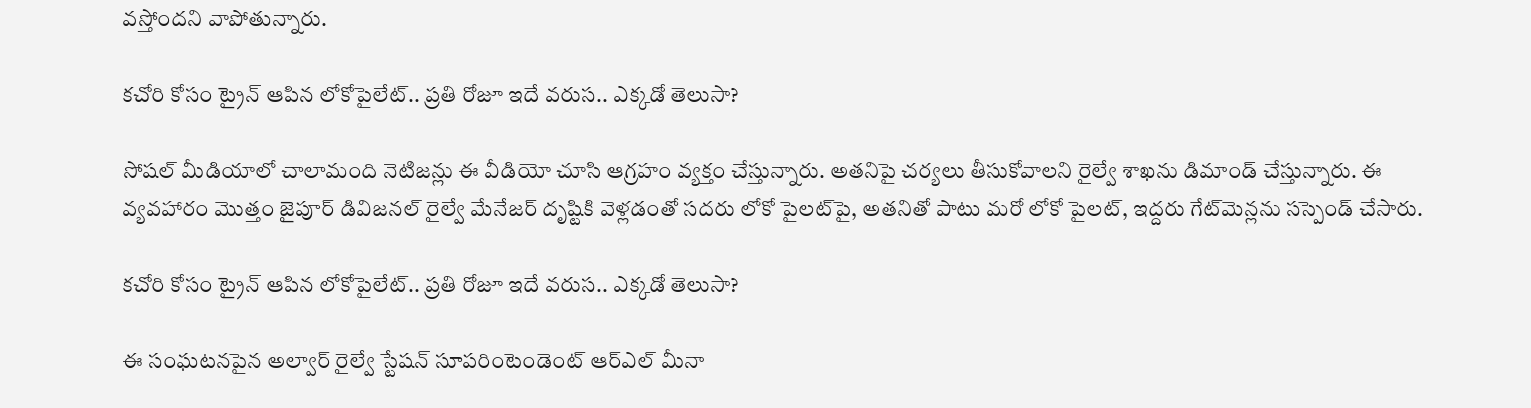వస్తోందని వాపోతున్నారు.

కచోరి కోసం ట్రైన్ ఆపిన లోకోపైలేట్.. ప్రతి రోజూ ఇదే వరుస.. ఎక్కడో తెలుసా?

సోషల్ మీడియాలో చాలామంది నెటిజన్లు ఈ వీడియో చూసి ఆగ్రహం వ్యక్తం చేస్తున్నారు. అతనిపై చర్యలు తీసుకోవాలని రైల్వే శాఖను డిమాండ్ చేస్తున్నారు. ఈ వ్యవహారం మొత్తం జైపూర్ డివిజనల్ రైల్వే మేనేజర్ దృష్టికి వెళ్లడంతో సదరు లోకో పైలట్‌పై, అతనితో పాటు మరో లోకో పైలట్, ఇద్దరు గేట్‌మెన్లను సస్పెండ్ చేసారు.

కచోరి కోసం ట్రైన్ ఆపిన లోకోపైలేట్.. ప్రతి రోజూ ఇదే వరుస.. ఎక్కడో తెలుసా?

ఈ సంఘటనపైన అల్వార్ రైల్వే స్టేషన్‌ సూపరింటెండెంట్‌ ఆర్‌ఎల్‌ మీనా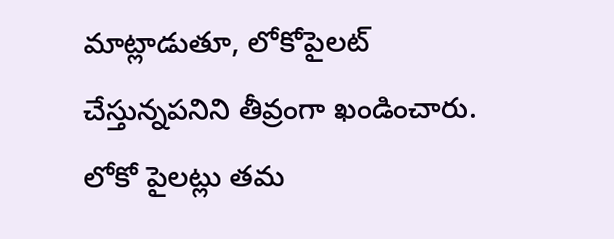మాట్లాడుతూ, లోకోపైలట్‌ చేస్తున్నపనిని తీవ్రంగా ఖండించారు. లోకో పైలట్లు తమ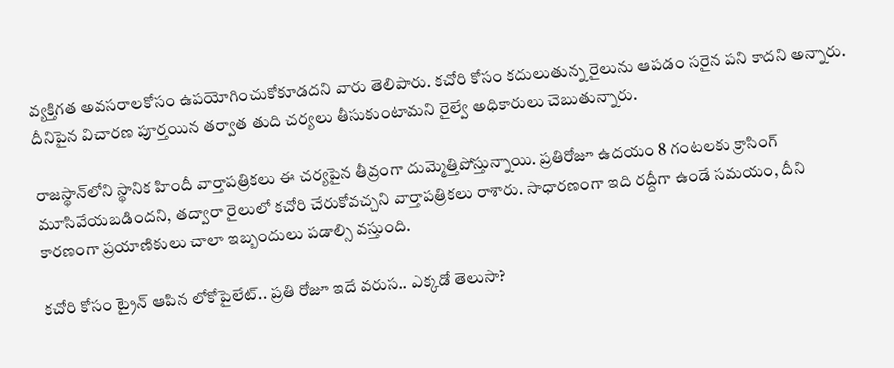వ్యక్తిగత అవసరాలకోసం ఉపయోగించుకోకూడదని వారు తెలిపారు. కచోరి కోసం కదులుతున్న రైలును ఆపడం సరైన పని కాదని అన్నారు. దీనిపైన విచారణ పూర్తయిన తర్వాత తుది చర్యలు తీసుకుంటామని రైల్వే అధికారులు చెబుతున్నారు.

రాజస్థాన్‌లోని స్థానిక హిందీ వార్తాపత్రికలు ఈ చర్యపైన తీవ్రంగా దుమ్మెత్తిపోస్తున్నాయి. ప్రతిరోజూ ఉదయం 8 గంటలకు క్రాసింగ్ మూసివేయబడిందని, తద్వారా రైలులో కచోరి చేరుకోవచ్చని వార్తాపత్రికలు రాశారు. సాధారణంగా ఇది రద్దీగా ఉండే సమయం, దీని కారణంగా ప్రయాణికులు చాలా ఇబ్బందులు పడాల్సి వస్తుంది.

కచోరి కోసం ట్రైన్ ఆపిన లోకోపైలేట్.. ప్రతి రోజూ ఇదే వరుస.. ఎక్కడో తెలుసా?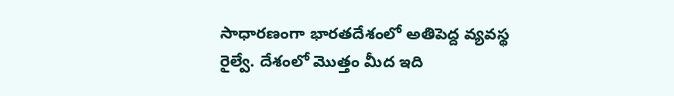సాధారణంగా భారతదేశంలో అతిపెద్ద వ్యవస్థ రైల్వే. దేశంలో మొత్తం మీద ఇది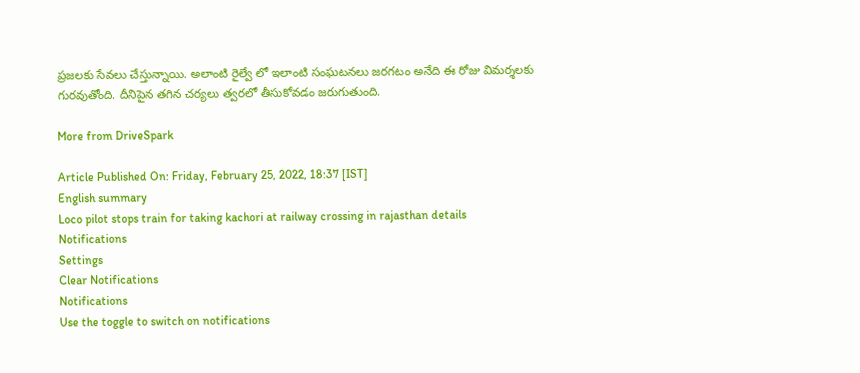ప్రజలకు సేవలు చేస్తున్నాయి. అలాంటి రైల్వే లో ఇలాంటి సంఘటనలు జరగటం అనేది ఈ రోజు విమర్శలకు గురవుతోంది. దీనిపైన తగిన చర్యలు త్వరలో తీసుకోవడం జరుగుతుంది.

More from DriveSpark

Article Published On: Friday, February 25, 2022, 18:37 [IST]
English summary
Loco pilot stops train for taking kachori at railway crossing in rajasthan details
Notifications
Settings
Clear Notifications
Notifications
Use the toggle to switch on notifications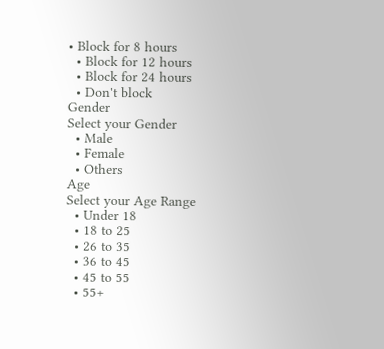• Block for 8 hours
  • Block for 12 hours
  • Block for 24 hours
  • Don't block
Gender
Select your Gender
  • Male
  • Female
  • Others
Age
Select your Age Range
  • Under 18
  • 18 to 25
  • 26 to 35
  • 36 to 45
  • 45 to 55
  • 55+